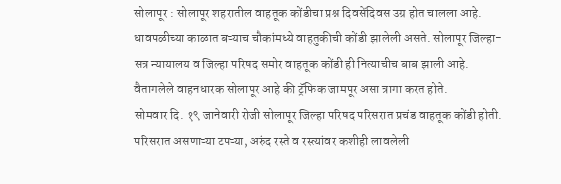सोलापूर : सोलापूर शहरातील वाहतूक कोंडीचा प्रश्न दिवसेंदिवस उग्र होत चालला आहे. धावपळीच्या काळात बऱ्याच चौकांमध्ये वाहतुकीची कोंडी झालेली असते. सोलापूर जिल्हा-सत्र न्यायालय व जिल्हा परिषद समोर वाहतूक कोंडी ही नित्याचीच बाब झाली आहे. वैतागलेले वाहनधारक सोलापूर आहे की ट्रॅफिक जामपूर असा त्रागा करत होते.
सोमवार दि. १९ जानेवारी रोजी सोलापूर जिल्हा परिषद परिसरात प्रचंड वाहतूक कोंडी होती. परिसरात असणाऱ्या टपऱ्या, अरुंद रस्ते व रस्त्यांवर कशीही लावलेली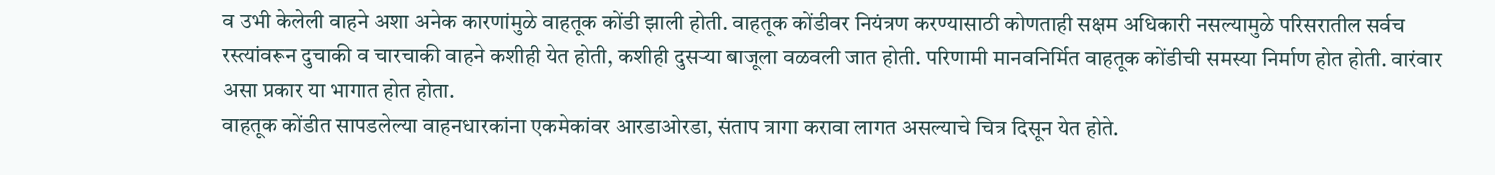व उभी केलेली वाहने अशा अनेक कारणांमुळे वाहतूक कोंडी झाली होती. वाहतूक कोंडीवर नियंत्रण करण्यासाठी कोणताही सक्षम अधिकारी नसल्यामुळे परिसरातील सर्वच रस्त्यांवरून दुचाकी व चारचाकी वाहने कशीही येत होती, कशीही दुसऱ्या बाजूला वळवली जात होती. परिणामी मानवनिर्मित वाहतूक कोंडीची समस्या निर्माण होत होती. वारंवार असा प्रकार या भागात होत होता.
वाहतूक कोंडीत सापडलेल्या वाहनधारकांना एकमेकांवर आरडाओरडा, संताप त्रागा करावा लागत असल्याचे चित्र दिसून येत होते.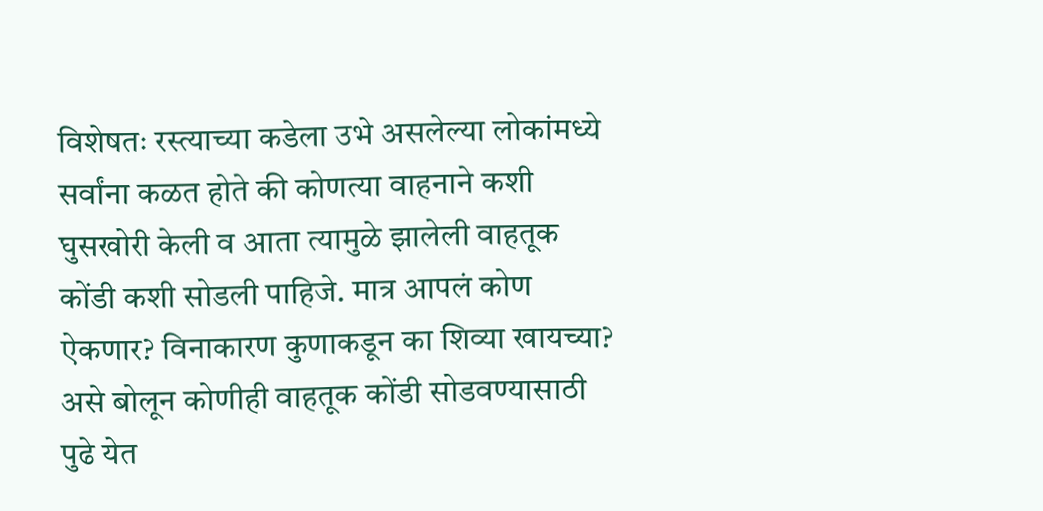विशेषतः रस्त्याच्या कडेला उभे असलेल्या लोकांमध्ये सर्वांना कळत होते की कोणत्या वाहनाने कशी घुसखोरी केली व आता त्यामुळे झालेली वाहतूक कोंडी कशी सोडली पाहिजे. मात्र आपलं कोण ऐकणार? विनाकारण कुणाकडून का शिव्या खायच्या? असे बोलून कोणीही वाहतूक कोंडी सोडवण्यासाठी पुढे येत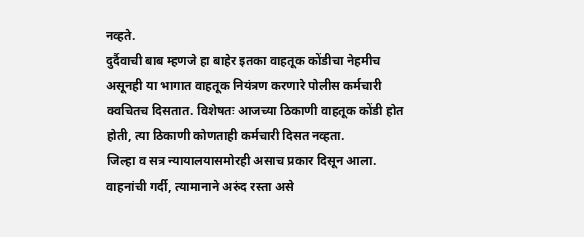नव्हते.
दुर्दैवाची बाब म्हणजे हा बाहेर इतका वाहतूक कोंडीचा नेहमीच असूनही या भागात वाहतूक नियंत्रण करणारे पोलीस कर्मचारी क्वचितच दिसतात. विशेषतः आजच्या ठिकाणी वाहतूक कोंडी होत होती, त्या ठिकाणी कोणताही कर्मचारी दिसत नव्हता.
जिल्हा व सत्र न्यायालयासमोरही असाच प्रकार दिसून आला. वाहनांची गर्दी, त्यामानाने अरुंद रस्ता असे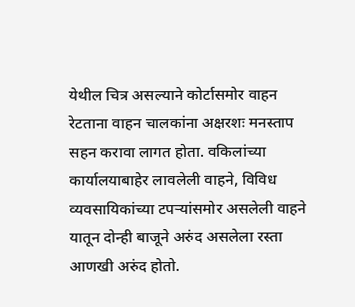येथील चित्र असल्याने कोर्टासमोर वाहन रेटताना वाहन चालकांना अक्षरशः मनस्ताप सहन करावा लागत होता. वकिलांच्या कार्यालयाबाहेर लावलेली वाहने, विविध व्यवसायिकांच्या टपऱ्यांसमोर असलेली वाहने यातून दोन्ही बाजूने अरुंद असलेला रस्ता आणखी अरुंद होतो.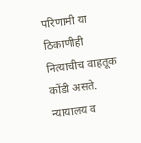परिणामी या ठिकाणीही नित्याचीच वाहतूक कोंडी असते.
न्यायालय व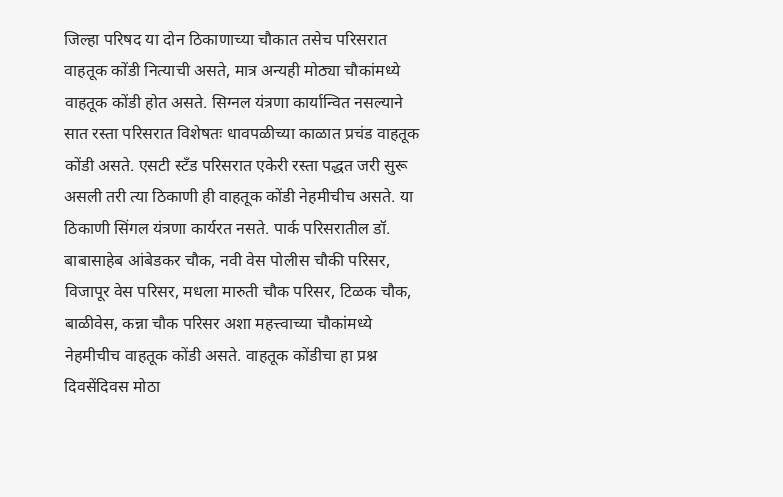जिल्हा परिषद या दोन ठिकाणाच्या चौकात तसेच परिसरात वाहतूक कोंडी नित्याची असते, मात्र अन्यही मोठ्या चौकांमध्ये वाहतूक कोंडी होत असते. सिग्नल यंत्रणा कार्यान्वित नसल्याने सात रस्ता परिसरात विशेषतः धावपळीच्या काळात प्रचंड वाहतूक कोंडी असते. एसटी स्टँड परिसरात एकेरी रस्ता पद्धत जरी सुरू असली तरी त्या ठिकाणी ही वाहतूक कोंडी नेहमीचीच असते. या ठिकाणी सिंगल यंत्रणा कार्यरत नसते. पार्क परिसरातील डॉ. बाबासाहेब आंबेडकर चौक, नवी वेस पोलीस चौकी परिसर, विजापूर वेस परिसर, मधला मारुती चौक परिसर, टिळक चौक, बाळीवेस, कन्ना चौक परिसर अशा महत्त्वाच्या चौकांमध्ये नेहमीचीच वाहतूक कोंडी असते. वाहतूक कोंडीचा हा प्रश्न दिवसेंदिवस मोठा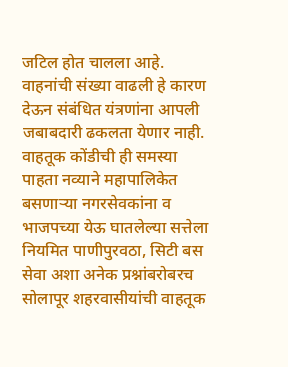जटिल होत चालला आहे. वाहनांची संख्या वाढली हे कारण देऊन संबंधित यंत्रणांना आपली जबाबदारी ढकलता येणार नाही.
वाहतूक कोंडीची ही समस्या पाहता नव्याने महापालिकेत बसणाऱ्या नगरसेवकांना व भाजपच्या येऊ घातलेल्या सत्तेला नियमित पाणीपुरवठा, सिटी बस सेवा अशा अनेक प्रश्नांबरोबरच सोलापूर शहरवासीयांची वाहतूक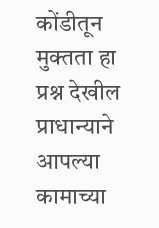कोंडीतून मुक्तता हा प्रश्न देखील प्राधान्याने आपल्या कामाच्या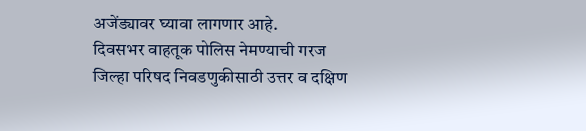अजेंड्यावर घ्यावा लागणार आहे.
दिवसभर वाहतूक पोलिस नेमण्याची गरज
जिल्हा परिषद निवडणुकीसाठी उत्तर व दक्षिण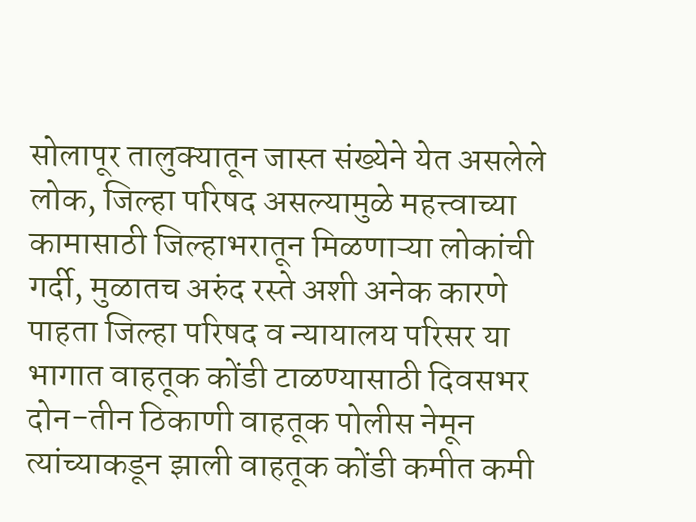सोलापूर तालुक्यातून जास्त संख्येने येत असलेले लोक, जिल्हा परिषद असल्यामुळे महत्त्वाच्या कामासाठी जिल्हाभरातून मिळणाऱ्या लोकांची गर्दी, मुळातच अरुंद रस्ते अशी अनेक कारणे पाहता जिल्हा परिषद व न्यायालय परिसर या भागात वाहतूक कोंडी टाळण्यासाठी दिवसभर दोन-तीन ठिकाणी वाहतूक पोलीस नेमून त्यांच्याकडून झाली वाहतूक कोंडी कमीत कमी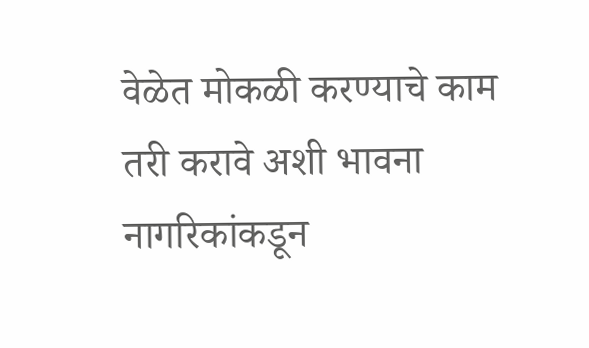वेळेत मोकळी करण्याचे काम तरी करावे अशी भावना नागरिकांकडून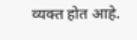व्यक्त होत आहे.